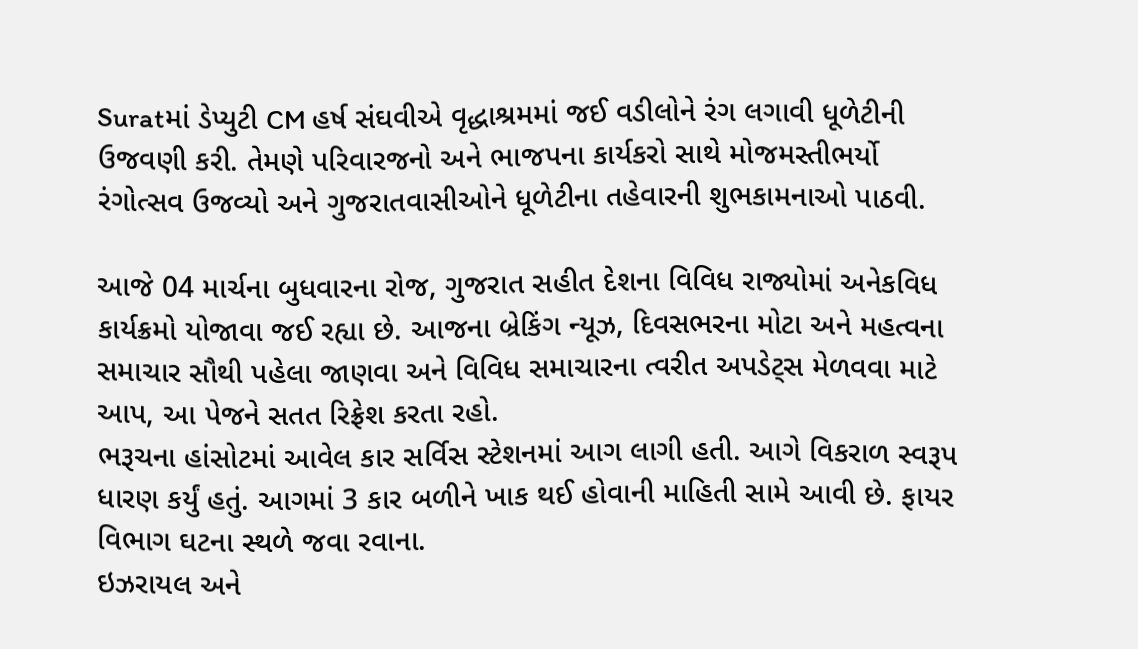Suratમાં ડેપ્યુટી CM હર્ષ સંઘવીએ વૃદ્ધાશ્રમમાં જઈ વડીલોને રંગ લગાવી ધૂળેટીની ઉજવણી કરી. તેમણે પરિવારજનો અને ભાજપના કાર્યકરો સાથે મોજમસ્તીભર્યો રંગોત્સવ ઉજવ્યો અને ગુજરાતવાસીઓને ધૂળેટીના તહેવારની શુભકામનાઓ પાઠવી.

આજે 04 માર્ચના બુધવારના રોજ, ગુજરાત સહીત દેશના વિવિધ રાજ્યોમાં અનેકવિધ કાર્યક્રમો યોજાવા જઈ રહ્યા છે. આજના બ્રેકિંગ ન્યૂઝ, દિવસભરના મોટા અને મહત્વના સમાચાર સૌથી પહેલા જાણવા અને વિવિધ સમાચારના ત્વરીત અપડેટ્સ મેળવવા માટે આપ, આ પેજને સતત રિફ્રેશ કરતા રહો.
ભરૂચના હાંસોટમાં આવેલ કાર સર્વિસ સ્ટેશનમાં આગ લાગી હતી. આગે વિકરાળ સ્વરૂપ ધારણ કર્યું હતું. આગમાં 3 કાર બળીને ખાક થઈ હોવાની માહિતી સામે આવી છે. ફાયર વિભાગ ઘટના સ્થળે જવા રવાના.
ઇઝરાયલ અને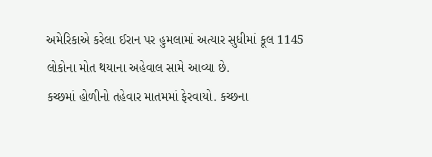અમેરિકાએ કરેલા ઈરાન પર હુમલામાં અત્યાર સુધીમાં કૂલ 1145 લોકોના મોત થયાના અહેવાલ સામે આવ્યા છે.
કચ્છમાં હોળીનો તહેવાર માતમમાં ફેરવાયો. કચ્છના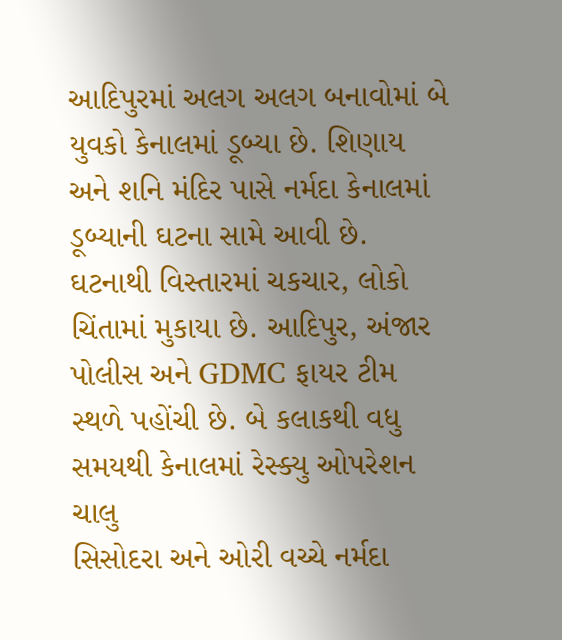આદિપુરમાં અલગ અલગ બનાવોમાં બે યુવકો કેનાલમાં ડૂબ્યા છે. શિણાય અને શનિ મંદિર પાસે નર્મદા કેનાલમાં ડૂબ્યાની ઘટના સામે આવી છે. ઘટનાથી વિસ્તારમાં ચકચાર, લોકો ચિંતામાં મુકાયા છે. આદિપુર, અંજાર પોલીસ અને GDMC ફાયર ટીમ સ્થળે પહોંચી છે. બે કલાકથી વધુ સમયથી કેનાલમાં રેસ્ક્યુ ઓપરેશન ચાલુ
સિસોદરા અને ઓરી વચ્ચે નર્મદા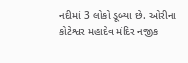નદીમાં 3 લોકો ડૂબ્યા છે. ઓરીના કોટેશ્વર મહાદેવ મંદિર નજીક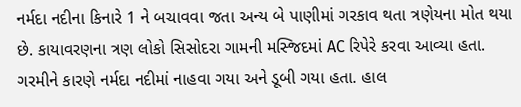નર્મદા નદીના કિનારે 1 ને બચાવવા જતા અન્ય બે પાણીમાં ગરકાવ થતા ત્રણેયના મોત થયા છે. કાયાવરણના ત્રણ લોકો સિસોદરા ગામની મસ્જિદમાં AC રિપેરે કરવા આવ્યા હતા. ગરમીને કારણે નર્મદા નદીમાં નાહવા ગયા અને ડૂબી ગયા હતા. હાલ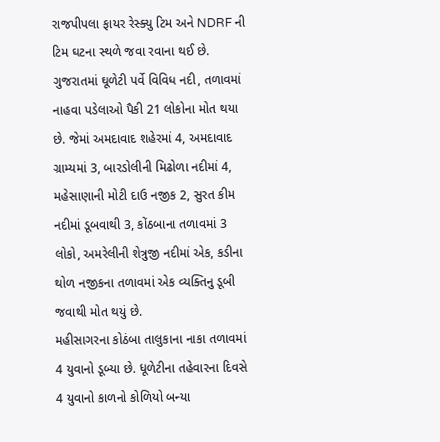રાજપીપલા ફાયર રેસ્ક્યુ ટિમ અને NDRF ની ટિમ ઘટના સ્થળે જવા રવાના થઈ છે.
ગુજરાતમાં ઘૂળેટી પર્વે વિવિધ નદી, તળાવમાં નાહવા પડેલાઓ પૈકી 21 લોકોના મોત થયા છે. જેમાં અમદાવાદ શહેરમાં 4, અમદાવાદ ગ્રામ્યમાં 3, બારડોલીની મિઢોળા નદીમાં 4, મહેસાણાની મોટી દાઉ નજીક 2, સુરત કીમ નદીમાં ડૂબવાથી 3, કોંઠબાના તળાવમાં 3 લોકો, અમરેલીની શેત્રુજી નદીમાં એક, કડીના થોળ નજીકના તળાવમાં એક વ્યક્તિનુ ડૂબી જવાથી મોત થયું છે.
મહીસાગરના કોઠંબા તાલુકાના નાકા તળાવમાં 4 યુવાનો ડૂબ્યા છે. ધૂળેટીના તહેવારના દિવસે 4 યુવાનો કાળનો કોળિયો બન્યા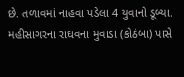છે. તળાવમાં નાહવા પડેલા 4 યુવાનો ડૂબ્યા. મહીસાગરના રાઘવના મુવાડા (કોઠંબા) પાસે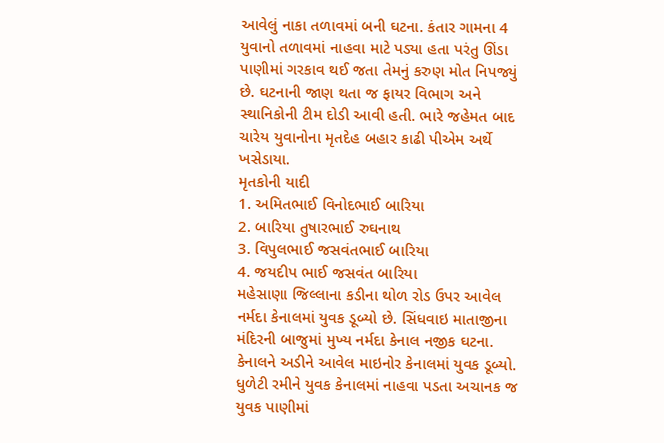આવેલું નાકા તળાવમાં બની ઘટના. કંતાર ગામના 4 યુવાનો તળાવમાં નાહવા માટે પડ્યા હતા પરંતુ ઊંડા પાણીમાં ગરકાવ થઈ જતા તેમનું કરુણ મોત નિપજ્યું છે. ઘટનાની જાણ થતા જ ફાયર વિભાગ અને સ્થાનિકોની ટીમ દોડી આવી હતી. ભારે જહેમત બાદ ચારેય યુવાનોના મૃતદેહ બહાર કાઢી પીએમ અર્થે ખસેડાયા.
મૃતકોની યાદી
1. અમિતભાઈ વિનોદભાઈ બારિયા
2. બારિયા તુષારભાઈ રુઘનાથ
3. વિપુલભાઈ જસવંતભાઈ બારિયા
4. જયદીપ ભાઈ જસવંત બારિયા
મહેસાણા જિલ્લાના કડીના થોળ રોડ ઉપર આવેલ નર્મદા કેનાલમાં યુવક ડૂબ્યો છે. સિંધવાઇ માતાજીના મંદિરની બાજુમાં મુખ્ય નર્મદા કેનાલ નજીક ઘટના. કેનાલને અડીને આવેલ માઇનોર કેનાલમાં યુવક ડૂબ્યો. ધુળેટી રમીને યુવક કેનાલમાં નાહવા પડતા અચાનક જ યુવક પાણીમાં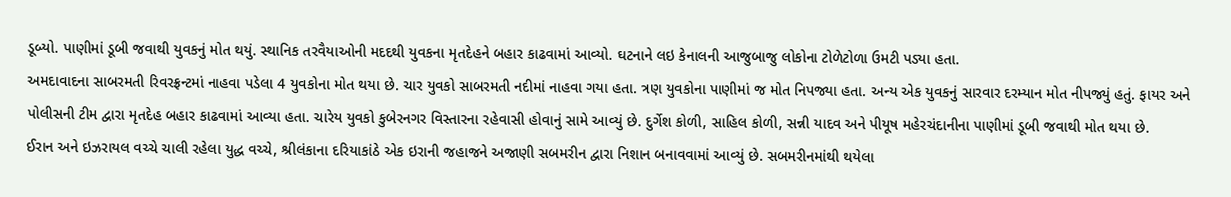ડૂબ્યો. પાણીમાં ડૂબી જવાથી યુવકનું મોત થયું. સ્થાનિક તરવૈયાઓની મદદથી યુવકના મૃતદેહને બહાર કાઢવામાં આવ્યો. ઘટનાને લઇ કેનાલની આજુબાજુ લોકોના ટોળેટોળા ઉમટી પડ્યા હતા.
અમદાવાદના સાબરમતી રિવરફ્રન્ટમાં નાહવા પડેલા 4 યુવકોના મોત થયા છે. ચાર યુવકો સાબરમતી નદીમાં નાહવા ગયા હતા. ત્રણ યુવકોના પાણીમાં જ મોત નિપજ્યા હતા. અન્ય એક યુવકનું સારવાર દરમ્યાન મોત નીપજ્યું હતું. ફાયર અને પોલીસની ટીમ દ્વારા મૃતદેહ બહાર કાઢવામાં આવ્યા હતા. ચારેય યુવકો કુબેરનગર વિસ્તારના રહેવાસી હોવાનું સામે આવ્યું છે. દુર્ગેશ કોળી, સાહિલ કોળી, સન્ની યાદવ અને પીયૂષ મહેરચંદાનીના પાણીમાં ડૂબી જવાથી મોત થયા છે.
ઈરાન અને ઇઝરાયલ વચ્ચે ચાલી રહેલા યુદ્ધ વચ્ચે, શ્રીલંકાના દરિયાકાંઠે એક ઇરાની જહાજને અજાણી સબમરીન દ્વારા નિશાન બનાવવામાં આવ્યું છે. સબમરીનમાંથી થયેલા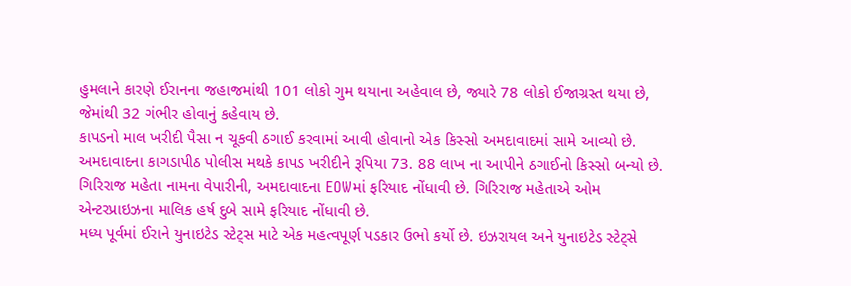હુમલાને કારણે ઈરાનના જહાજમાંથી 101 લોકો ગુમ થયાના અહેવાલ છે, જ્યારે 78 લોકો ઈજાગ્રસ્ત થયા છે, જેમાંથી 32 ગંભીર હોવાનું કહેવાય છે.
કાપડનો માલ ખરીદી પૈસા ન ચૂકવી ઠગાઈ કરવામાં આવી હોવાનો એક કિસ્સો અમદાવાદમાં સામે આવ્યો છે. અમદાવાદના કાગડાપીઠ પોલીસ મથકે કાપડ ખરીદીને રૂપિયા 73. 88 લાખ ના આપીને ઠગાઈનો કિસ્સો બન્યો છે. ગિરિરાજ મહેતા નામના વેપારીની, અમદાવાદના EOWમાં ફરિયાદ નોંધાવી છે. ગિરિરાજ મહેતાએ ઓમ એન્ટરપ્રાઇઝના માલિક હર્ષ દુબે સામે ફરિયાદ નોંધાવી છે.
મધ્ય પૂર્વમાં ઈરાને યુનાઇટેડ સ્ટેટ્સ માટે એક મહત્વપૂર્ણ પડકાર ઉભો કર્યો છે. ઇઝરાયલ અને યુનાઇટેડ સ્ટેટ્સે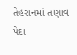તેહરાનમાં તણાવ પેદા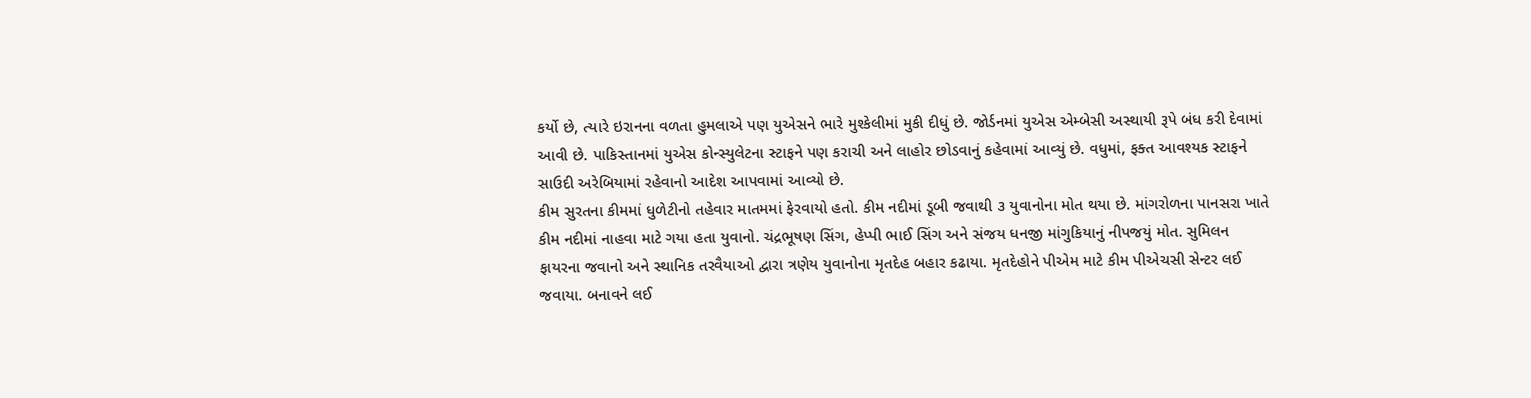કર્યો છે, ત્યારે ઇરાનના વળતા હુમલાએ પણ યુએસને ભારે મુશ્કેલીમાં મુકી દીધું છે. જોર્ડનમાં યુએસ એમ્બેસી અસ્થાયી રૂપે બંધ કરી દેવામાં આવી છે. પાકિસ્તાનમાં યુએસ કોન્સ્યુલેટના સ્ટાફને પણ કરાચી અને લાહોર છોડવાનું કહેવામાં આવ્યું છે. વધુમાં, ફક્ત આવશ્યક સ્ટાફને સાઉદી અરેબિયામાં રહેવાનો આદેશ આપવામાં આવ્યો છે.
કીમ સુરતના કીમમાં ધુળેટીનો તહેવાર માતમમાં ફેરવાયો હતો. કીમ નદીમાં ડૂબી જવાથી ૩ યુવાનોના મોત થયા છે. માંગરોળના પાનસરા ખાતે કીમ નદીમાં નાહવા માટે ગયા હતા યુવાનો. ચંદ્રભૂષણ સિંગ, હેપ્પી ભાઈ સિંગ અને સંજય ધનજી માંગુકિયાનું નીપજયું મોત. સુમિલન ફાયરના જવાનો અને સ્થાનિક તરવૈયાઓ દ્વારા ત્રણેય યુવાનોના મૃતદેહ બહાર કઢાયા. મૃતદેહોને પીએમ માટે કીમ પીએચસી સેન્ટર લઈ જવાયા. બનાવને લઈ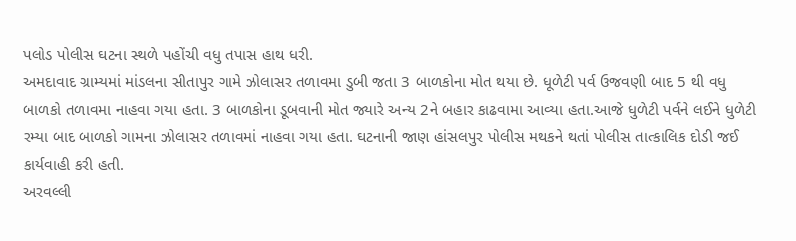પલોડ પોલીસ ઘટના સ્થળે પહોંચી વધુ તપાસ હાથ ધરી.
અમદાવાદ ગ્રામ્યમાં માંડલના સીતાપુર ગામે ઝોલાસર તળાવમા ડુબી જતા 3 બાળકોના મોત થયા છે. ધૂળેટી પર્વ ઉજવણી બાદ 5 થી વધુ બાળકો તળાવમા નાહવા ગયા હતા. 3 બાળકોના ડૂબવાની મોત જ્યારે અન્ય 2ને બહાર કાઢવામા આવ્યા હતા.આજે ધુળેટી પર્વને લઈને ધુળેટી રમ્યા બાદ બાળકો ગામના ઝોલાસર તળાવમાં નાહવા ગયા હતા. ઘટનાની જાણ હાંસલપુર પોલીસ મથકને થતાં પોલીસ તાત્કાલિક દોડી જઈ કાર્યવાહી કરી હતી.
અરવલ્લી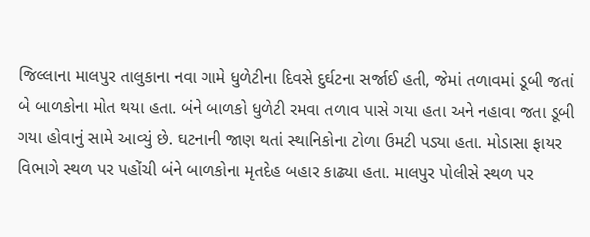જિલ્લાના માલપુર તાલુકાના નવા ગામે ધુળેટીના દિવસે દુર્ઘટના સર્જાઈ હતી, જેમાં તળાવમાં ડૂબી જતાં બે બાળકોના મોત થયા હતા. બંને બાળકો ધુળેટી રમવા તળાવ પાસે ગયા હતા અને નહાવા જતા ડૂબી ગયા હોવાનું સામે આવ્યું છે. ઘટનાની જાણ થતાં સ્થાનિકોના ટોળા ઉમટી પડ્યા હતા. મોડાસા ફાયર વિભાગે સ્થળ પર પહોંચી બંને બાળકોના મૃતદેહ બહાર કાઢ્યા હતા. માલપુર પોલીસે સ્થળ પર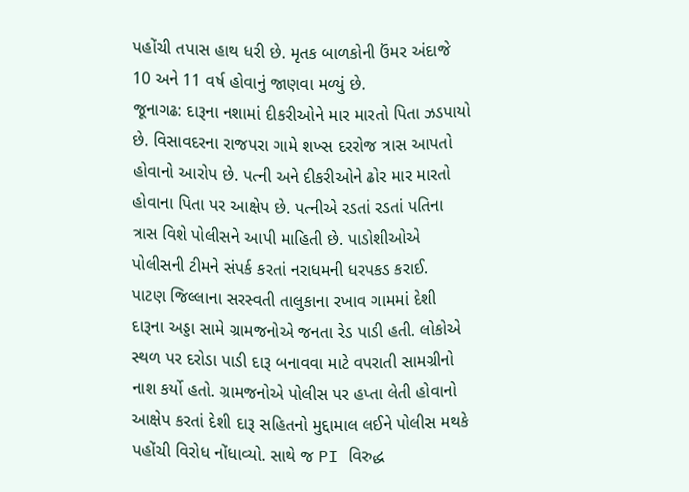પહોંચી તપાસ હાથ ધરી છે. મૃતક બાળકોની ઉંમર અંદાજે 10 અને 11 વર્ષ હોવાનું જાણવા મળ્યું છે.
જૂનાગઢ: દારૂના નશામાં દીકરીઓને માર મારતો પિતા ઝડપાયો છે. વિસાવદરના રાજપરા ગામે શખ્સ દરરોજ ત્રાસ આપતો હોવાનો આરોપ છે. પત્ની અને દીકરીઓને ઢોર માર મારતો હોવાના પિતા પર આક્ષેપ છે. પત્નીએ રડતાં રડતાં પતિના ત્રાસ વિશે પોલીસને આપી માહિતી છે. પાડોશીઓએ પોલીસની ટીમને સંપર્ક કરતાં નરાધમની ધરપકડ કરાઈ.
પાટણ જિલ્લાના સરસ્વતી તાલુકાના રખાવ ગામમાં દેશી દારૂના અડ્ડા સામે ગ્રામજનોએ જનતા રેડ પાડી હતી. લોકોએ સ્થળ પર દરોડા પાડી દારૂ બનાવવા માટે વપરાતી સામગ્રીનો નાશ કર્યો હતો. ગ્રામજનોએ પોલીસ પર હપ્તા લેતી હોવાનો આક્ષેપ કરતાં દેશી દારૂ સહિતનો મુદ્દામાલ લઈને પોલીસ મથકે પહોંચી વિરોધ નોંધાવ્યો. સાથે જ PI વિરુદ્ધ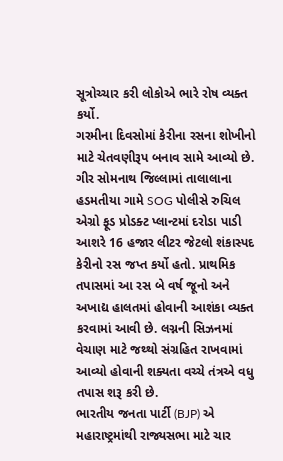સૂત્રોચ્ચાર કરી લોકોએ ભારે રોષ વ્યક્ત કર્યો.
ગરમીના દિવસોમાં કેરીના રસના શોખીનો માટે ચેતવણીરૂપ બનાવ સામે આવ્યો છે. ગીર સોમનાથ જિલ્લામાં તાલાલાના હડમતીયા ગામે SOG પોલીસે રુચિલ એગ્રો ફૂડ પ્રોડક્ટ પ્લાન્ટમાં દરોડા પાડી આશરે 16 હજાર લીટર જેટલો શંકાસ્પદ કેરીનો રસ જપ્ત કર્યો હતો. પ્રાથમિક તપાસમાં આ રસ બે વર્ષ જૂનો અને અખાદ્ય હાલતમાં હોવાની આશંકા વ્યક્ત કરવામાં આવી છે. લગ્નની સિઝનમાં વેચાણ માટે જથ્થો સંગ્રહિત રાખવામાં આવ્યો હોવાની શક્યતા વચ્ચે તંત્રએ વધુ તપાસ શરૂ કરી છે.
ભારતીય જનતા પાર્ટી (BJP) એ મહારાષ્ટ્રમાંથી રાજ્યસભા માટે ચાર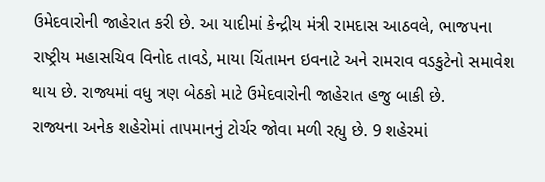ઉમેદવારોની જાહેરાત કરી છે. આ યાદીમાં કેન્દ્રીય મંત્રી રામદાસ આઠવલે, ભાજપના રાષ્ટ્રીય મહાસચિવ વિનોદ તાવડે, માયા ચિંતામન ઇવનાટે અને રામરાવ વડકુટેનો સમાવેશ થાય છે. રાજ્યમાં વધુ ત્રણ બેઠકો માટે ઉમેદવારોની જાહેરાત હજુ બાકી છે.
રાજ્યના અનેક શહેરોમાં તાપમાનનું ટોર્ચર જોવા મળી રહ્યુ છે. 9 શહેરમાં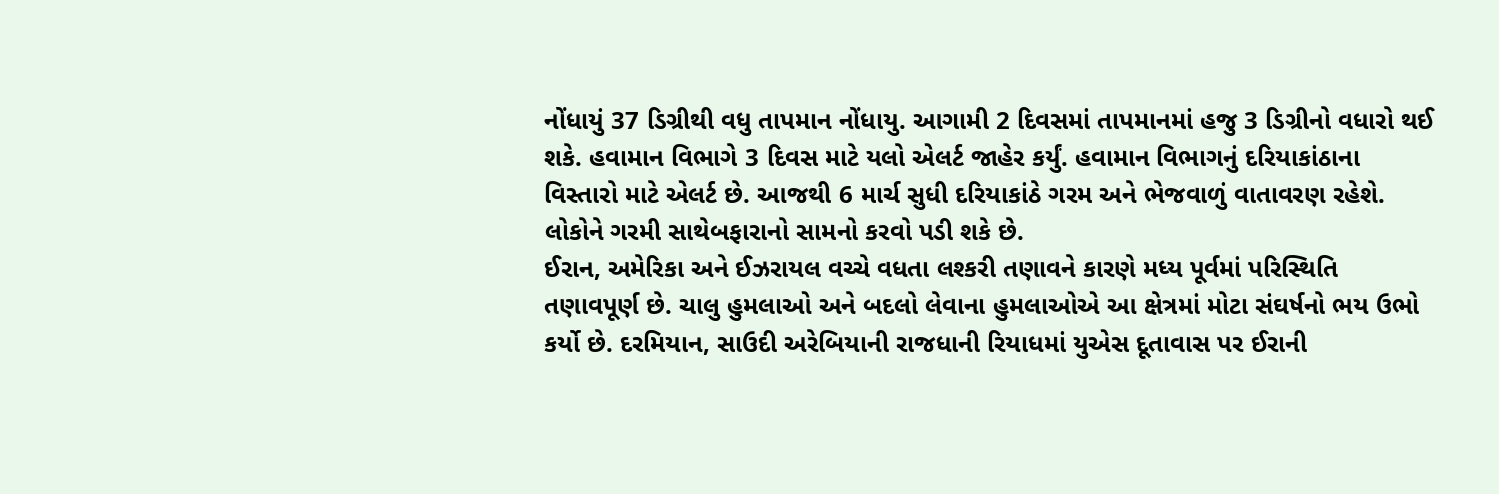નોંધાયું 37 ડિગ્રીથી વધુ તાપમાન નોંધાયુ. આગામી 2 દિવસમાં તાપમાનમાં હજુ 3 ડિગ્રીનો વધારો થઈ શકે. હવામાન વિભાગે 3 દિવસ માટે યલો એલર્ટ જાહેર કર્યું. હવામાન વિભાગનું દરિયાકાંઠાના વિસ્તારો માટે એલર્ટ છે. આજથી 6 માર્ચ સુધી દરિયાકાંઠે ગરમ અને ભેજવાળું વાતાવરણ રહેશે. લોકોને ગરમી સાથેબફારાનો સામનો કરવો પડી શકે છે.
ઈરાન, અમેરિકા અને ઈઝરાયલ વચ્ચે વધતા લશ્કરી તણાવને કારણે મધ્ય પૂર્વમાં પરિસ્થિતિ તણાવપૂર્ણ છે. ચાલુ હુમલાઓ અને બદલો લેવાના હુમલાઓએ આ ક્ષેત્રમાં મોટા સંઘર્ષનો ભય ઉભો કર્યો છે. દરમિયાન, સાઉદી અરેબિયાની રાજધાની રિયાધમાં યુએસ દૂતાવાસ પર ઈરાની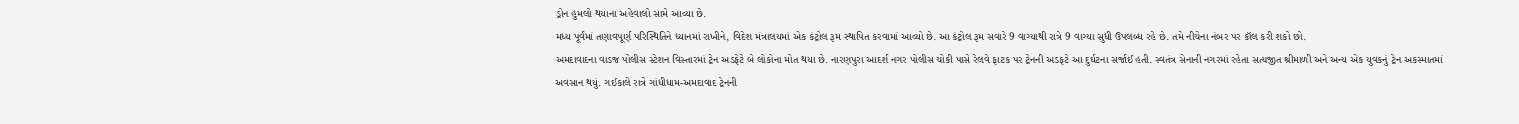ડ્રોન હુમલો થયાના અહેવાલો સામે આવ્યા છે.
મધ્ય પૂર્વમાં તણાવપૂર્ણ પરિસ્થિતિને ધ્યાનમાં રાખીને, વિદેશ મંત્રાલયમાં એક કંટ્રોલ રૂમ સ્થાપિત કરવામાં આવ્યો છે. આ કંટ્રોલ રૂમ સવારે 9 વાગ્યાથી રાત્રે 9 વાગ્યા સુધી ઉપલબ્ધ રહે છે. તમે નીચેના નંબર પર કૉલ કરી શકો છો.
અમદાવાદના વાડજ પોલીસ સ્ટેશન વિસ્તારમાં ટ્રેન અડફેટે બે લોકોના મોત થયા છે. નારણપુરા આદર્શ નગર પોલીસ ચોકી પાસે રેલવે ફાટક પર ટ્રેનની અડફટે આ દુર્ઘટના સર્જાઈ હતી. સ્વતંત્ર સેનાની નગરમાં રહેતા સત્યજીત શ્રીમાળી અને અન્ય એક યુવકનું ટ્રેન અકસ્માતમાં અવસાન થયું. ગઈકાલે રાત્રે ગાંધીધામ-અમદાવાદ ટ્રેનની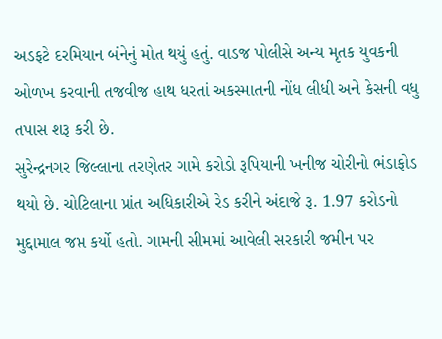અડફટે દરમિયાન બંનેનું મોત થયું હતું. વાડજ પોલીસે અન્ય મૃતક યુવકની ઓળખ કરવાની તજવીજ હાથ ધરતાં અકસ્માતની નોંધ લીધી અને કેસની વધુ તપાસ શરૂ કરી છે.
સુરેન્દ્રનગર જિલ્લાના તરણેતર ગામે કરોડો રૂપિયાની ખનીજ ચોરીનો ભંડાફોડ થયો છે. ચોટિલાના પ્રાંત અધિકારીએ રેડ કરીને અંદાજે રૂ. 1.97 કરોડનો મુદ્દામાલ જપ્ત કર્યો હતો. ગામની સીમમાં આવેલી સરકારી જમીન પર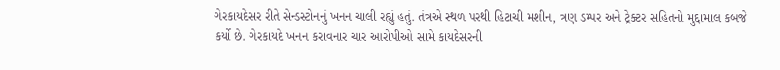ગેરકાયદેસર રીતે સેન્ડસ્ટોનનું ખનન ચાલી રહ્યું હતું. તંત્રએ સ્થળ પરથી હિટાચી મશીન, ત્રણ ડમ્પર અને ટ્રેક્ટર સહિતનો મુદ્દામાલ કબજે કર્યો છે. ગેરકાયદે ખનન કરાવનાર ચાર આરોપીઓ સામે કાયદેસરની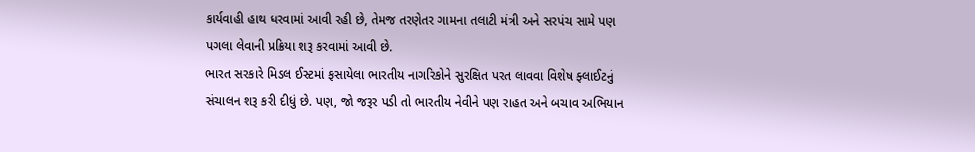કાર્યવાહી હાથ ધરવામાં આવી રહી છે, તેમજ તરણેતર ગામના તલાટી મંત્રી અને સરપંચ સામે પણ પગલા લેવાની પ્રક્રિયા શરૂ કરવામાં આવી છે.
ભારત સરકારે મિડલ ઈસ્ટમાં ફસાયેલા ભારતીય નાગરિકોને સુરક્ષિત પરત લાવવા વિશેષ ફ્લાઈટનું સંચાલન શરૂ કરી દીધું છે. પણ, જો જરૂર પડી તો ભારતીય નેવીને પણ રાહત અને બચાવ અભિયાન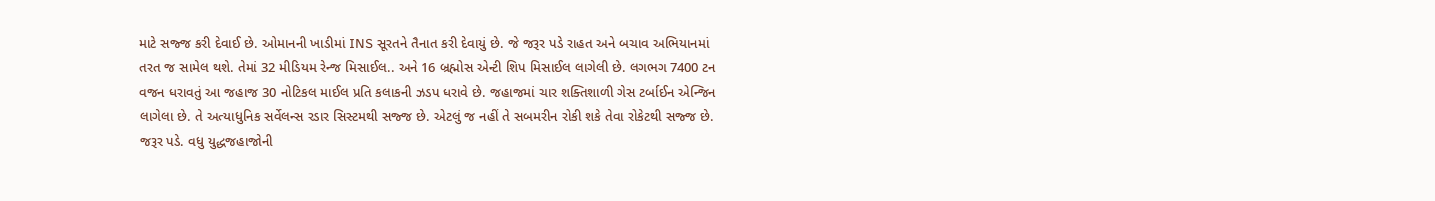માટે સજ્જ કરી દેવાઈ છે. ઓમાનની ખાડીમાં INS સૂરતને તૈનાત કરી દેવાયું છે. જે જરૂર પડે રાહત અને બચાવ અભિયાનમાં તરત જ સામેલ થશે. તેમાં 32 મીડિયમ રેન્જ મિસાઈલ.. અને 16 બ્રહ્મોસ એન્ટી શિપ મિસાઈલ લાગેલી છે. લગભગ 7400 ટન વજન ધરાવતું આ જહાજ 30 નોટિકલ માઈલ પ્રતિ કલાકની ઝડપ ધરાવે છે. જહાજમાં ચાર શક્તિશાળી ગેસ ટર્બાઈન એન્જિન લાગેલા છે. તે અત્યાધુનિક સર્વેલન્સ રડાર સિસ્ટમથી સજ્જ છે. એટલું જ નહીં તે સબમરીન રોકી શકે તેવા રોકેટથી સજ્જ છે. જરૂર પડે. વધુ યુદ્ધજહાજોની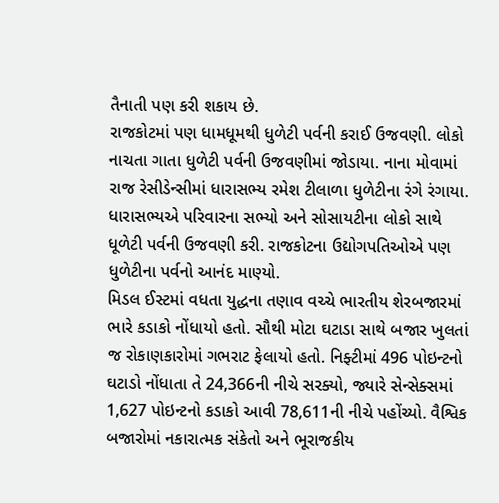તૈનાતી પણ કરી શકાય છે.
રાજકોટમાં પણ ધામધૂમથી ધુળેટી પર્વની કરાઈ ઉજવણી. લોકો નાચતા ગાતા ધુળેટી પર્વની ઉજવણીમાં જોડાયા. નાના મોવામાં રાજ રેસીડેન્સીમાં ધારાસભ્ય રમેશ ટીલાળા ધુળેટીના રંગે રંગાયા. ધારાસભ્યએ પરિવારના સભ્યો અને સોસાયટીના લોકો સાથે ધૂળેટી પર્વની ઉજવણી કરી. રાજકોટના ઉદ્યોગપતિઓએ પણ ધુળેટીના પર્વનો આનંદ માણ્યો.
મિડલ ઈસ્ટમાં વધતા યુદ્ધના તણાવ વચ્ચે ભારતીય શેરબજારમાં ભારે કડાકો નોંધાયો હતો. સૌથી મોટા ઘટાડા સાથે બજાર ખુલતાં જ રોકાણકારોમાં ગભરાટ ફેલાયો હતો. નિફ્ટીમાં 496 પોઇન્ટનો ઘટાડો નોંધાતા તે 24,366ની નીચે સરક્યો, જ્યારે સેન્સેક્સમાં 1,627 પોઇન્ટનો કડાકો આવી 78,611ની નીચે પહોંચ્યો. વૈશ્વિક બજારોમાં નકારાત્મક સંકેતો અને ભૂરાજકીય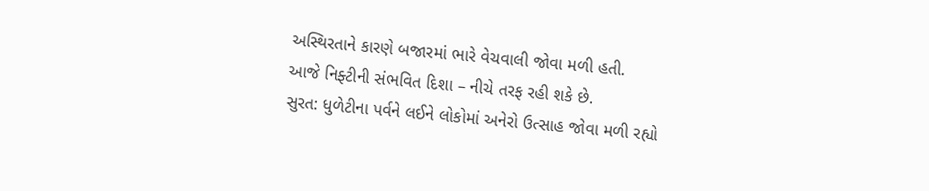અસ્થિરતાને કારણે બજારમાં ભારે વેચવાલી જોવા મળી હતી.
આજે નિફ્ટીની સંભવિત દિશા – નીચે તરફ રહી શકે છે.
સુરત: ધુળેટીના પર્વને લઈને લોકોમાં અનેરો ઉત્સાહ જોવા મળી રહ્યો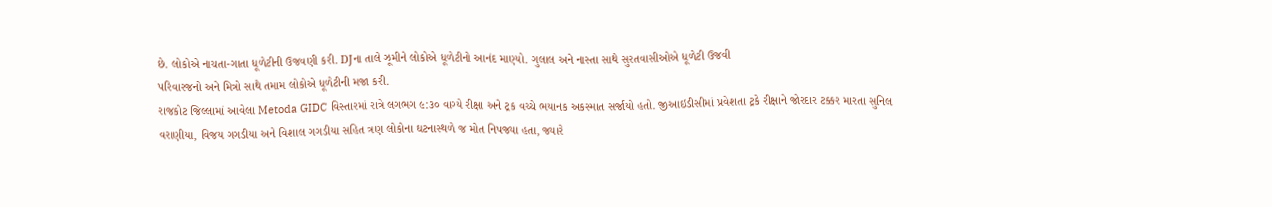છે. લોકોએ નાચતા-ગાતા ધૂળેટીની ઉજવણી કરી. DJના તાલે ઝૂમીને લોકોએ ધૂળેટીનો આનંદ માણ્યો. ગુલાલ અને નાસ્તા સાથે સુરતવાસીઓએ ધૂળેટી ઉજવી
પરિવારજનો અને મિત્રો સાથે તમામ લોકોએ ધૂળેટીની મજા કરી.
રાજકોટ જિલ્લામાં આવેલા Metoda GIDC વિસ્તારમાં રાત્રે લગભગ ૯:૩૦ વાગ્યે રીક્ષા અને ટ્રક વચ્ચે ભયાનક અકસ્માત સર્જાયો હતો. જીઆઇડીસીમાં પ્રવેશતા ટ્રકે રીક્ષાને જોરદાર ટક્કર મારતા સુનિલ વરાણીયા, વિજય ગગડીયા અને વિશાલ ગગડીયા સહિત ત્રણ લોકોના ઘટનાસ્થળે જ મોત નિપજ્યા હતા, જ્યારે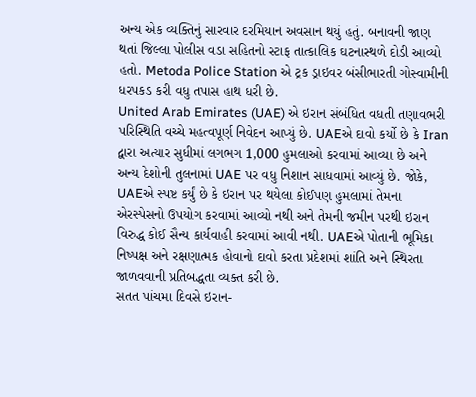અન્ય એક વ્યક્તિનું સારવાર દરમિયાન અવસાન થયું હતું. બનાવની જાણ થતાં જિલ્લા પોલીસ વડા સહિતનો સ્ટાફ તાત્કાલિક ઘટનાસ્થળે દોડી આવ્યો હતો. Metoda Police Station એ ટ્રક ડ્રાઇવર બંસીભારતી ગોસ્વામીની ધરપકડ કરી વધુ તપાસ હાથ ધરી છે.
United Arab Emirates (UAE) એ ઇરાન સંબંધિત વધતી તણાવભરી પરિસ્થિતિ વચ્ચે મહત્વપૂર્ણ નિવેદન આપ્યું છે. UAEએ દાવો કર્યો છે કે Iran દ્વારા અત્યાર સુધીમાં લગભગ 1,000 હુમલાઓ કરવામાં આવ્યા છે અને અન્ય દેશોની તુલનામાં UAE પર વધુ નિશાન સાધવામાં આવ્યું છે. જોકે, UAEએ સ્પષ્ટ કર્યું છે કે ઇરાન પર થયેલા કોઈપણ હુમલામાં તેમના એરસ્પેસનો ઉપયોગ કરવામાં આવ્યો નથી અને તેમની જમીન પરથી ઇરાન વિરુદ્ધ કોઈ સૈન્ય કાર્યવાહી કરવામાં આવી નથી. UAEએ પોતાની ભૂમિકા નિષ્પક્ષ અને રક્ષણાત્મક હોવાનો દાવો કરતા પ્રદેશમાં શાંતિ અને સ્થિરતા જાળવવાની પ્રતિબદ્ધતા વ્યક્ત કરી છે.
સતત પાંચમા દિવસે ઇરાન-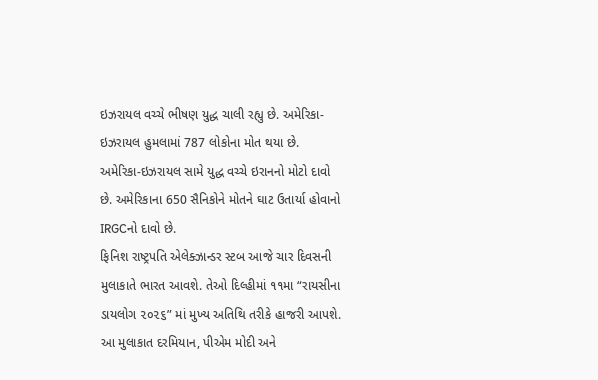ઇઝરાયલ વચ્ચે ભીષણ યુદ્ધ ચાલી રહ્યુ છે. અમેરિકા-ઇઝરાયલ હુમલામાં 787 લોકોના મોત થયા છે. અમેરિકા-ઇઝરાયલ સામે યુદ્ધ વચ્ચે ઇરાનનો મોટો દાવો છે. અમેરિકાના 650 સૈનિકોને મોતને ઘાટ ઉતાર્યા હોવાનો IRGCનો દાવો છે.
ફિનિશ રાષ્ટ્રપતિ એલેક્ઝાન્ડર સ્ટબ આજે ચાર દિવસની મુલાકાતે ભારત આવશે. તેઓ દિલ્હીમાં ૧૧મા “રાયસીના ડાયલોગ ૨૦૨૬” માં મુખ્ય અતિથિ તરીકે હાજરી આપશે. આ મુલાકાત દરમિયાન, પીએમ મોદી અને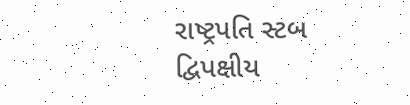રાષ્ટ્રપતિ સ્ટબ દ્વિપક્ષીય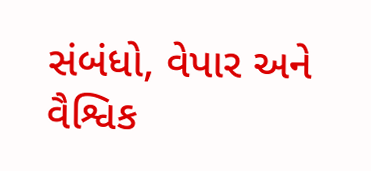સંબંધો, વેપાર અને વૈશ્વિક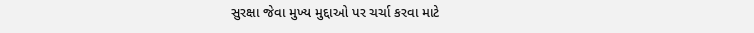સુરક્ષા જેવા મુખ્ય મુદ્દાઓ પર ચર્ચા કરવા માટે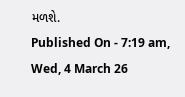મળશે.
Published On - 7:19 am, Wed, 4 March 26